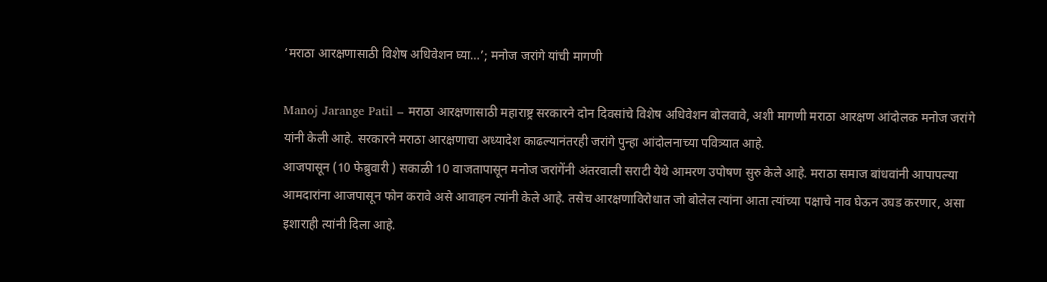‘मराठा आरक्षणासाठी विशेष अधिवेशन घ्या…’; मनोज जरांगे यांची मागणी

Manoj Jarange Patil – मराठा आरक्षणासाठी महाराष्ट्र सरकारने दोन दिवसांचे विशेष अधिवेशन बोलवावे, अशी मागणी मराठा आरक्षण आंदोलक मनोज जरांगे यांनी केली आहे. सरकारने मराठा आरक्षणाचा अध्यादेश काढल्यानंतरही जरांगे पुन्हा आंदोलनाच्या पवित्र्यात आहे.
आजपासून (10 फेब्रुवारी ) सकाळी 10 वाजतापासून मनोज जरांगेंनी अंतरवाली सराटी येथे आमरण उपोषण सुरु केले आहे. मराठा समाज बांधवांनी आपापल्या आमदारांना आजपासून फोन करावे असे आवाहन त्यांनी केले आहे. तसेच आरक्षणाविरोधात जो बोलेल त्यांना आता त्यांच्या पक्षाचे नाव घेऊन उघड करणार, असा इशाराही त्यांनी दिला आहे.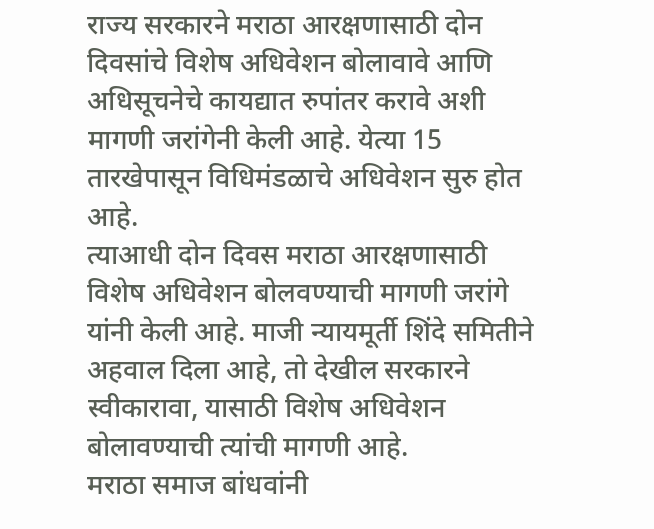राज्य सरकारने मराठा आरक्षणासाठी दोन दिवसांचे विशेष अधिवेशन बोलावावे आणि अधिसूचनेचे कायद्यात रुपांतर करावे अशी मागणी जरांगेनी केली आहे. येत्या 15 तारखेपासून विधिमंडळाचे अधिवेशन सुरु होत आहे.
त्याआधी दोन दिवस मराठा आरक्षणासाठी विशेष अधिवेशन बोलवण्याची मागणी जरांगे यांनी केली आहे. माजी न्यायमूर्ती शिंदे समितीने अहवाल दिला आहे, तो देखील सरकारने स्वीकारावा, यासाठी विशेष अधिवेशन बोलावण्याची त्यांची मागणी आहे.
मराठा समाज बांधवांनी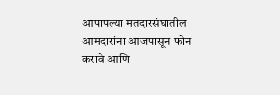आपापल्या मतदारसंघातील आमदारांना आजपासून फोन करावे आणि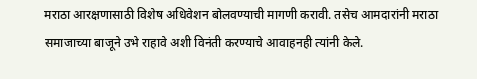मराठा आरक्षणासाठी विशेष अधिवेशन बोलवण्याची मागणी करावी. तसेच आमदारांनी मराठा समाजाच्या बाजूने उभे राहावे अशी विनंती करण्याचे आवाहनही त्यांनी केले.